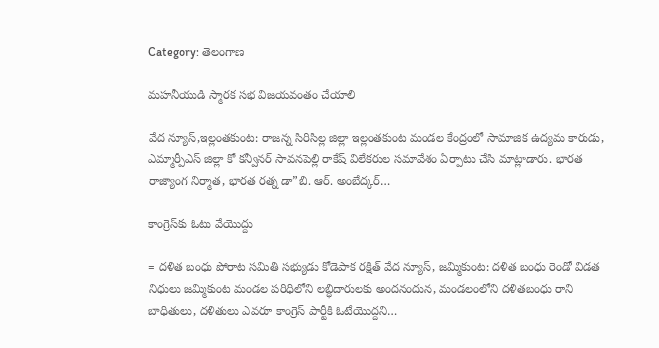Category: తెలంగాణ

మహనీయుడి స్మారక సభ విజయవంతం చేయాలి

వేద న్యూస్,ఇల్లంతకుంట: రాజన్న సిరిసిల్ల జిల్లా ఇల్లంతకుంట మండల కేంద్రంలో సామాజిక ఉద్యమ కారుడు, ఎమ్మార్పీఎస్ జిల్లా కో కన్వీనర్ సావనపెల్లి రాకేష్ విలేకరుల సమావేశం ఏర్పాటు చేసి మాట్లాడారు. భారత రాజ్యాంగ నిర్మాత, భారత రత్న డా”బి. ఆర్. అంబేద్కర్…

కాంగ్రెస్‌కు ఓటు వేయొద్దు

= దళిత బంధు పోరాట సమితి సభ్యుడు కోడెపాక రక్షిత్ వేద న్యూస్, జమ్మికుంట: దళిత బంధు రెండో విడత నిధులు జమ్మికుంట మండల పరిధిలోని లబ్ధిదారులకు అందనందున, మండలంలోని దళితబంధు రాని బాధితులు, దళితులు ఎవరూ కాంగ్రెస్ పార్టీకి ఓటేయొద్దని…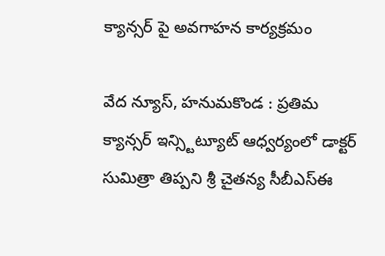క్యాన్సర్ పై అవగాహన కార్యక్రమం

వేద న్యూస్, హనుమకొండ : ప్రతిమ క్యాన్సర్ ఇన్స్టిట్యూట్ ఆధ్వర్యంలో డాక్టర్ సుమిత్రా తిప్పని శ్రీ చైతన్య సీబీఎస్ఈ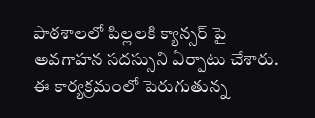పాఠశాలలో పిల్లలకి క్యాన్సర్ పై అవగాహన సదస్సుని ఏర్పాటు చేశారు. ఈ కార్యక్రమంలో పెరుగుతున్న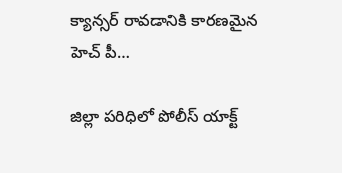క్యాన్సర్ రావడానికి కారణమైన హెచ్ పీ…

జిల్లా పరిధిలో పోలీస్ యాక్ట్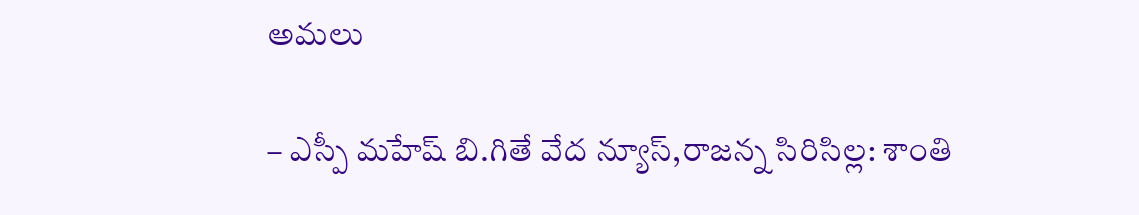అమలు

– ఎస్పీ మహేష్ బి.గితే వేద న్యూస్,రాజన్న సిరిసిల్ల: శాంతి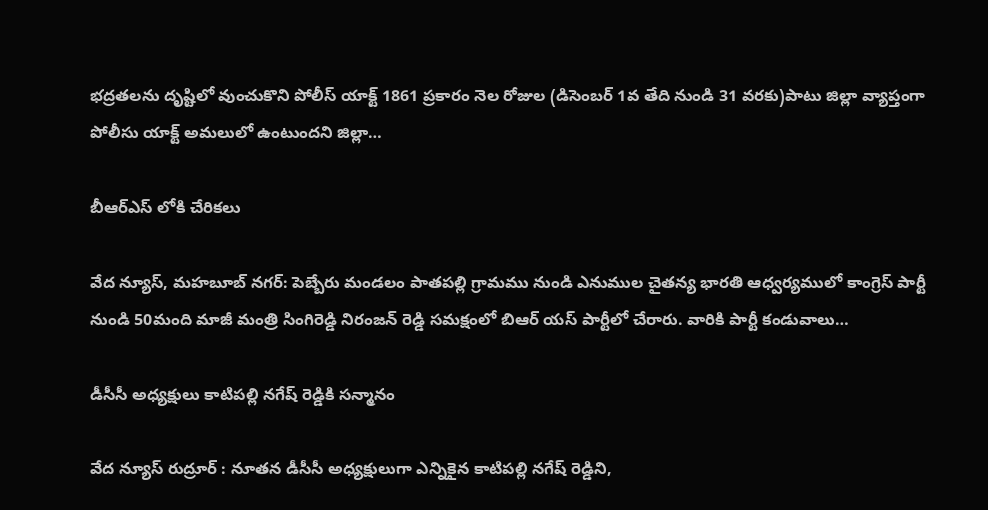భద్రతలను దృష్టిలో వుంచుకొని పోలీస్ యాక్ట్ 1861 ప్రకారం నెల రోజుల (డిసెంబర్ 1వ తేది నుండి 31 వరకు)పాటు జిల్లా వ్యాప్తంగా పోలీసు యాక్ట్ అమలులో ఉంటుందని జిల్లా…

బీఆర్ఎస్ లోకి చేరికలు

వేద న్యూస్, మహబూబ్ నగర్: పెబ్బేరు మండలం పాతపల్లి గ్రామము నుండి ఎనుముల చైతన్య భారతి ఆధ్వర్యములో కాంగ్రెస్ పార్టీ నుండి 50మంది మాజీ మంత్రి సింగిరెడ్డి నిరంజన్ రెడ్డి సమక్షంలో బిఆర్ యస్ పార్టీలో చేరారు. వారికి పార్టీ కండువాలు…

డీసీసీ అధ్యక్షులు కాటిపల్లి నగేష్ రెడ్డికి సన్మానం

వేద న్యూస్ రుద్రూర్ : నూతన డీసీసీ అధ్యక్షులుగా ఎన్నికైన కాటిపల్లి నగేష్ రెడ్డిని,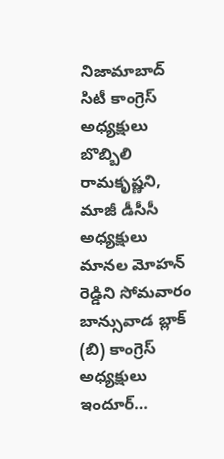నిజామాబాద్ సిటీ కాంగ్రెస్ అధ్యక్షులు బొబ్బిలి రామకృష్ణని, మాజీ డీసీసీ అధ్యక్షులు మానల మోహన్ రెడ్డిని సోమవారం బాన్సువాడ బ్లాక్ (బి) కాంగ్రెస్ అధ్యక్షులు ఇందూర్…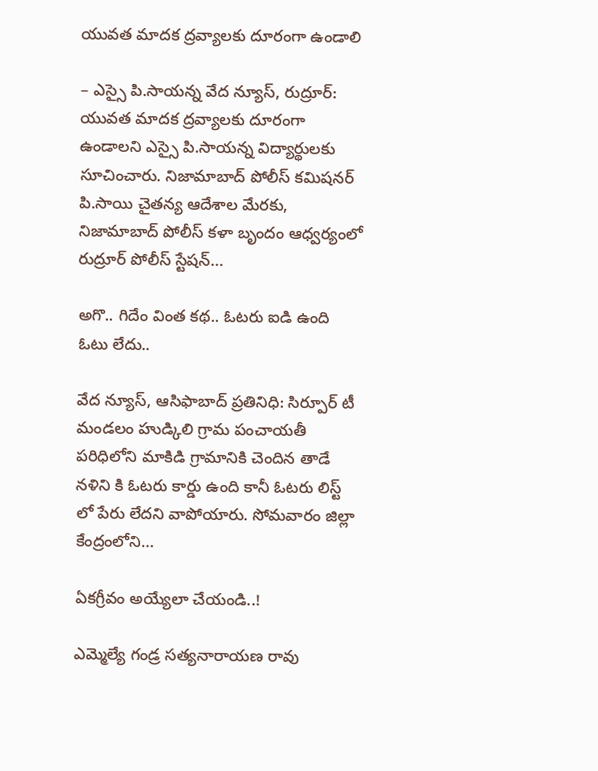యువత మాదక ద్రవ్యాలకు దూరంగా ఉండాలి

– ఎస్సై పి.సాయన్న వేద న్యూస్, రుద్రూర్: యువత మాదక ద్రవ్యాలకు దూరంగా ఉండాలని ఎస్సై పి.సాయన్న విద్యార్థులకు సూచించారు. నిజామాబాద్ పోలీస్ కమిషనర్ పి.సాయి చైతన్య ఆదేశాల మేరకు, నిజామాబాద్ పోలీస్ కళా బృందం ఆధ్వర్యంలో రుద్రూర్ పోలీస్ స్టేషన్…

అగొ.. గిదేం వింత కథ.. ఓటరు ఐడి ఉంది ఓటు లేదు..

వేద న్యూస్, ఆసిఫాబాద్ ప్రతినిధి: సిర్పూర్ టీ మండలం హుడ్కిలి గ్రామ పంచాయతీ పరిధిలోని మాకిడి గ్రామానికి చెందిన తాడే నళిని కి ఓటరు కార్డు ఉంది కానీ ఓటరు లిస్ట్ లో పేరు లేదని వాపోయారు. సోమవారం జిల్లా కేంద్రంలోని…

ఏకగ్రీవం అయ్యేలా చేయండి..!

ఎమ్మెల్యే గండ్ర సత్యనారాయణ రావు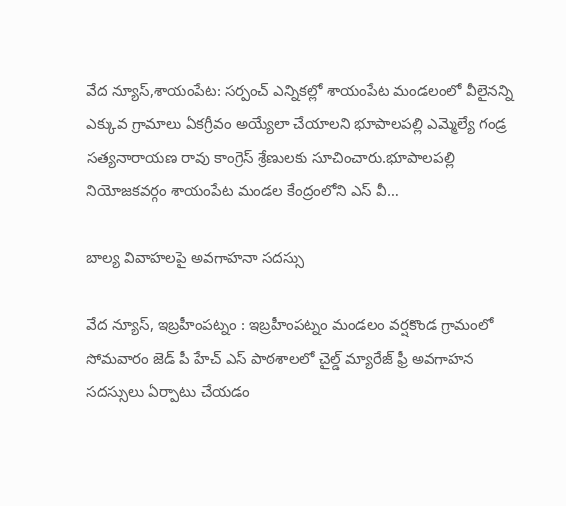వేద న్యూస్,శాయంపేట: సర్పంచ్ ఎన్నికల్లో శాయంపేట మండలంలో వీలైనన్ని ఎక్కువ గ్రామాలు ఏకగ్రీవం అయ్యేలా చేయాలని భూపాలపల్లి ఎమ్మెల్యే గండ్ర సత్యనారాయణ రావు కాంగ్రెస్ శ్రేణులకు సూచించారు.భూపాలపల్లి నియోజకవర్గం శాయంపేట మండల కేంద్రంలోని ఎస్ వీ…

బాల్య వివాహలపై అవగాహనా సదస్సు

వేద న్యూస్, ఇబ్రహీంపట్నం : ఇబ్రహీంపట్నం మండలం వర్షకొండ గ్రామంలో సోమవారం జెడ్ పీ హేచ్ ఎస్ పాఠశాలలో చైల్డ్ మ్యారేజ్ ఫ్రీ అవగాహన సదస్సులు ఏర్పాటు చేయడం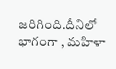జరిగింది.దీనిలో భాగంగా , మహిళా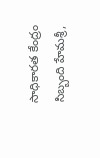సాధికారత కేంద్రం సిబ్బంది హేమశ్రీ,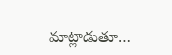మాట్లాడుతూ…